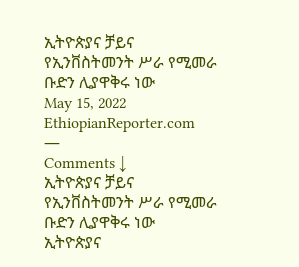ኢትዮጵያና ቻይና የኢንቨስትመንት ሥራ የሚመራ ቡድን ሊያዋቅሩ ነው
May 15, 2022
EthiopianReporter.com
—
Comments ↓
ኢትዮጵያና ቻይና የኢንቨስትመንት ሥራ የሚመራ ቡድን ሊያዋቅሩ ነው
ኢትዮጵያና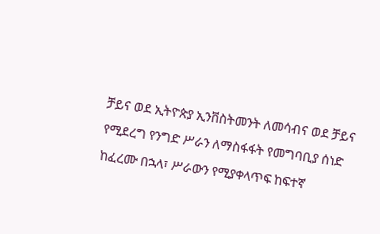ቻይና ወደ ኢትዮጵያ ኢንቨስትመንት ለመሳብና ወደ ቻይና የሚደረግ የንግድ ሥራን ለማስፋፋት የመግባቢያ ሰነድ ከፈረሙ በኋላ፣ ሥራውን የሚያቀላጥፍ ከፍተኛ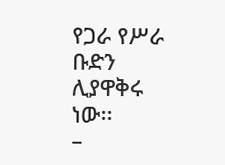የጋራ የሥራ ቡድን ሊያዋቅሩ ነው፡፡
–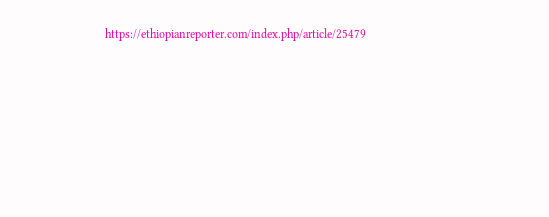https://ethiopianreporter.com/index.php/article/25479